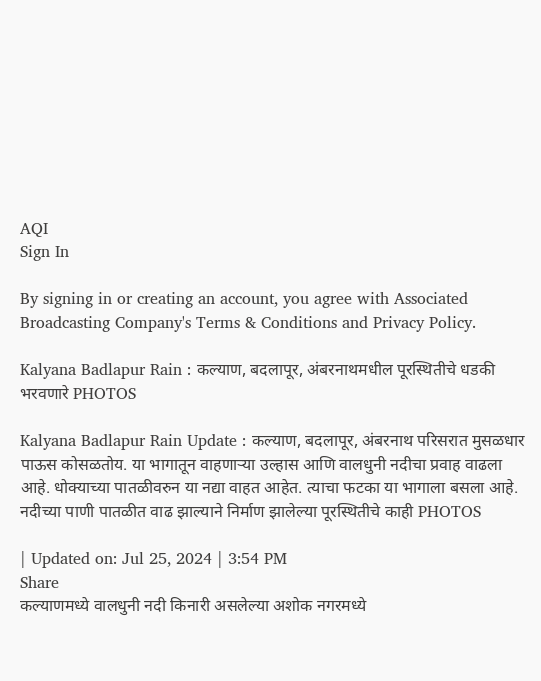AQI
Sign In

By signing in or creating an account, you agree with Associated Broadcasting Company's Terms & Conditions and Privacy Policy.

Kalyana Badlapur Rain : कल्याण, बदलापूर, अंबरनाथमधील पूरस्थितीचे धडकी भरवणारे PHOTOS

Kalyana Badlapur Rain Update : कल्याण, बदलापूर, अंबरनाथ परिसरात मुसळधार पाऊस कोसळतोय. या भागातून वाहणाऱ्या उल्हास आणि वालधुनी नदीचा प्रवाह वाढला आहे. धोक्याच्या पातळीवरुन या नद्या वाहत आहेत. त्याचा फटका या भागाला बसला आहे. नदीच्या पाणी पातळीत वाढ झाल्याने निर्माण झालेल्या पूरस्थितीचे काही PHOTOS

| Updated on: Jul 25, 2024 | 3:54 PM
Share
कल्याणमध्ये वालधुनी नदी किनारी असलेल्या अशोक नगरमध्ये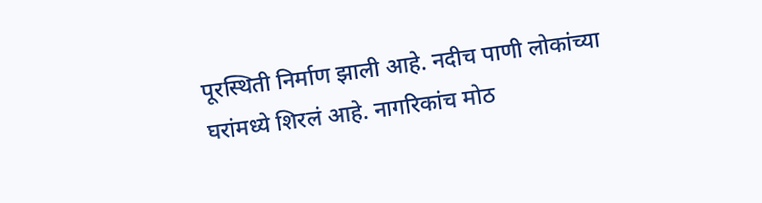पूरस्थिती निर्माण झाली आहे. नदीच पाणी लोकांच्या घरांमध्ये शिरलं आहे. नागरिकांच मोठ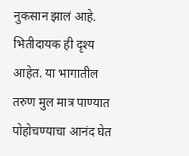नुकसान झालं आहे. भितीदायक ही दृश्य आहेत. या भागातील तरुण मुल मात्र पाण्यात पोहोचण्याचा आनंद घेत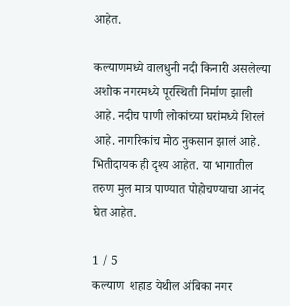आहेत.

कल्याणमध्ये वालधुनी नदी किनारी असलेल्या अशोक नगरमध्ये पूरस्थिती निर्माण झाली आहे. नदीच पाणी लोकांच्या घरांमध्ये शिरलं आहे. नागरिकांच मोठ नुकसान झालं आहे. भितीदायक ही दृश्य आहेत. या भागातील तरुण मुल मात्र पाण्यात पोहोचण्याचा आनंद घेत आहेत.

1 / 5
कल्याण  शहाड येथील अंबिका नगर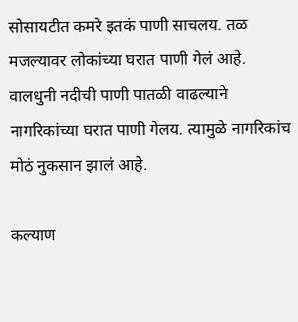सोसायटीत कमरे इतकं पाणी साचलय. तळ मजल्यावर लोकांच्या घरात पाणी गेलं आहे. वालधुनी नदीची पाणी पातळी वाढल्याने नागरिकांच्या घरात पाणी गेलय. त्यामुळे नागरिकांच मोठं नुकसान झालं आहे.

कल्याण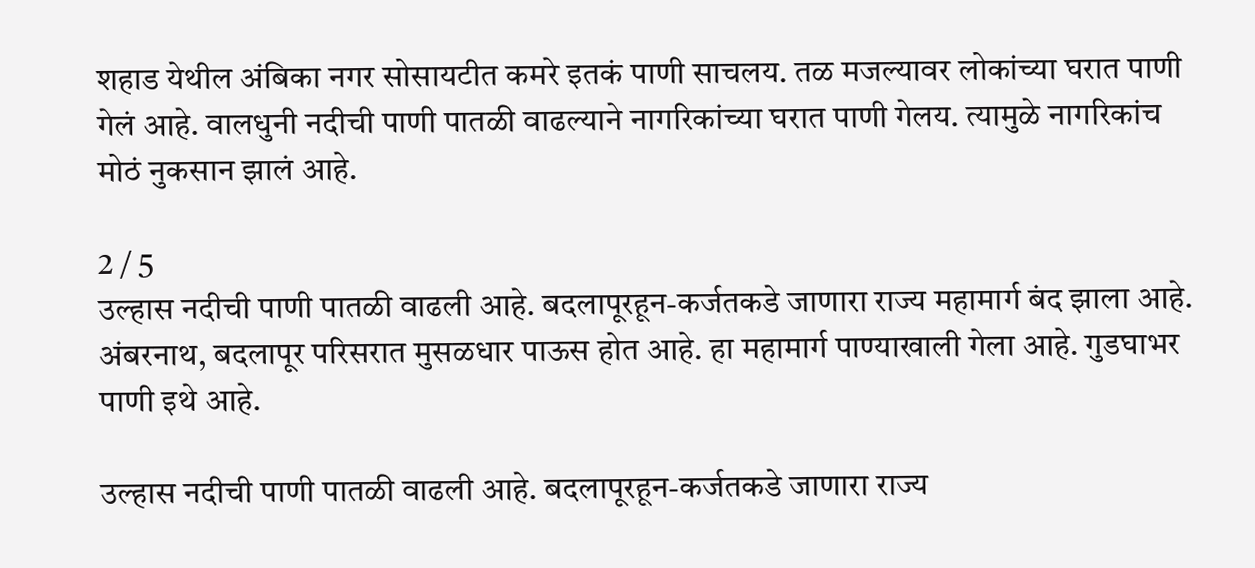शहाड येथील अंबिका नगर सोसायटीत कमरे इतकं पाणी साचलय. तळ मजल्यावर लोकांच्या घरात पाणी गेलं आहे. वालधुनी नदीची पाणी पातळी वाढल्याने नागरिकांच्या घरात पाणी गेलय. त्यामुळे नागरिकांच मोठं नुकसान झालं आहे.

2 / 5
उल्हास नदीची पाणी पातळी वाढली आहे. बदलापूरहून-कर्जतकडे जाणारा राज्य महामार्ग बंद झाला आहे. अंबरनाथ, बदलापूर परिसरात मुसळधार पाऊस होत आहे. हा महामार्ग पाण्याखाली गेला आहे. गुडघाभर पाणी इथे आहे.

उल्हास नदीची पाणी पातळी वाढली आहे. बदलापूरहून-कर्जतकडे जाणारा राज्य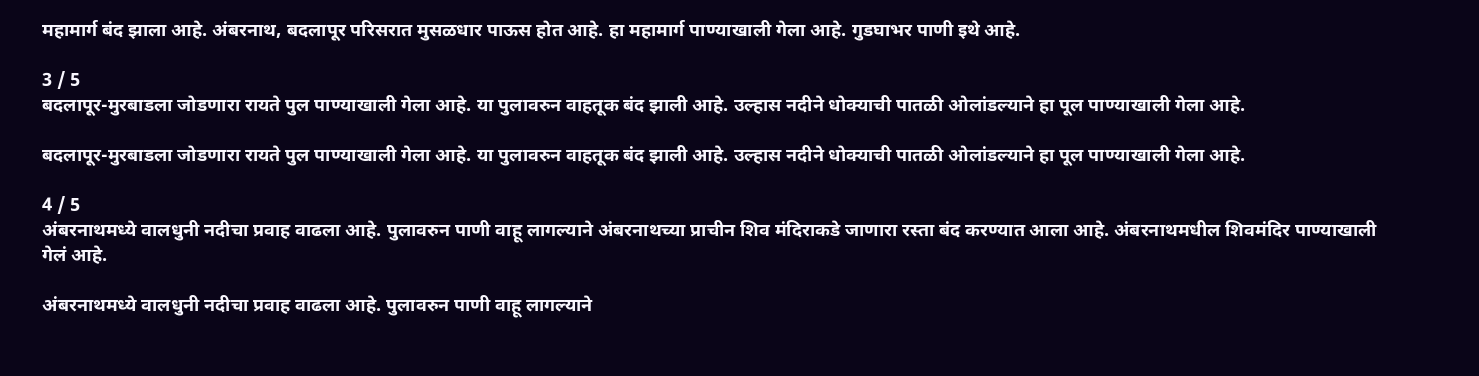महामार्ग बंद झाला आहे. अंबरनाथ, बदलापूर परिसरात मुसळधार पाऊस होत आहे. हा महामार्ग पाण्याखाली गेला आहे. गुडघाभर पाणी इथे आहे.

3 / 5
बदलापूर-मुरबाडला जोडणारा रायते पुल पाण्याखाली गेला आहे. या पुलावरुन वाहतूक बंद झाली आहे. उल्हास नदीने धोक्याची पातळी ओलांडल्याने हा पूल पाण्याखाली गेला आहे.

बदलापूर-मुरबाडला जोडणारा रायते पुल पाण्याखाली गेला आहे. या पुलावरुन वाहतूक बंद झाली आहे. उल्हास नदीने धोक्याची पातळी ओलांडल्याने हा पूल पाण्याखाली गेला आहे.

4 / 5
अंबरनाथमध्ये वालधुनी नदीचा प्रवाह वाढला आहे. पुलावरुन पाणी वाहू लागल्याने अंबरनाथच्या प्राचीन शिव मंदिराकडे जाणारा रस्ता बंद करण्यात आला आहे. अंबरनाथमधील शिवमंदिर पाण्याखाली गेलं आहे.

अंबरनाथमध्ये वालधुनी नदीचा प्रवाह वाढला आहे. पुलावरुन पाणी वाहू लागल्याने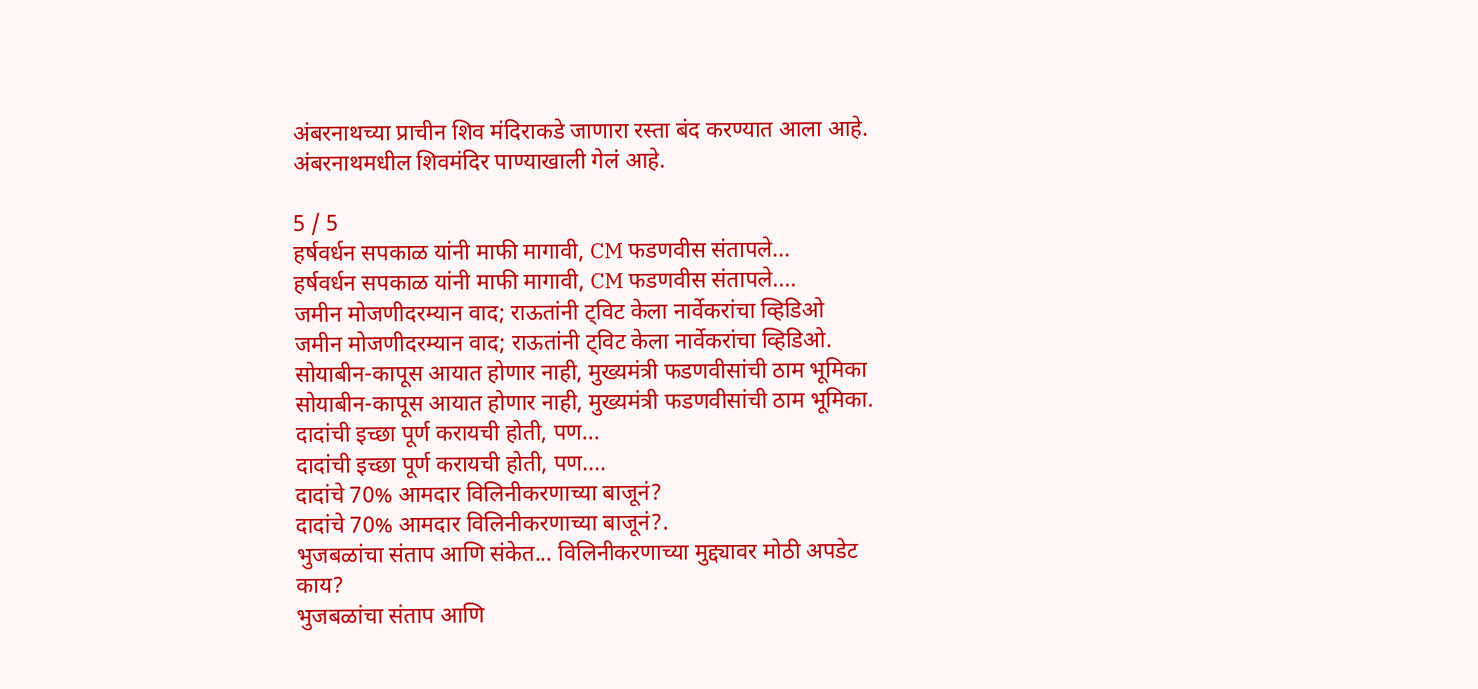अंबरनाथच्या प्राचीन शिव मंदिराकडे जाणारा रस्ता बंद करण्यात आला आहे. अंबरनाथमधील शिवमंदिर पाण्याखाली गेलं आहे.

5 / 5
हर्षवर्धन सपकाळ यांनी माफी मागावी, CM फडणवीस संतापले...
हर्षवर्धन सपकाळ यांनी माफी मागावी, CM फडणवीस संतापले....
जमीन मोजणीदरम्यान वाद; राऊतांनी ट्विट केला नार्वेकरांचा व्हिडिओ
जमीन मोजणीदरम्यान वाद; राऊतांनी ट्विट केला नार्वेकरांचा व्हिडिओ.
सोयाबीन-कापूस आयात होणार नाही, मुख्यमंत्री फडणवीसांची ठाम भूमिका
सोयाबीन-कापूस आयात होणार नाही, मुख्यमंत्री फडणवीसांची ठाम भूमिका.
दादांची इच्छा पूर्ण करायची होती, पण...
दादांची इच्छा पूर्ण करायची होती, पण....
दादांचे 70% आमदार विलिनीकरणाच्या बाजूनं?
दादांचे 70% आमदार विलिनीकरणाच्या बाजूनं?.
भुजबळांचा संताप आणि संकेत... विलिनीकरणाच्या मुद्द्यावर मोठी अपडेट काय?
भुजबळांचा संताप आणि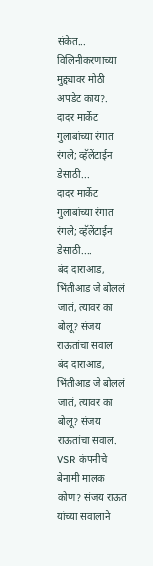संकेत... विलिनीकरणाच्या मुद्द्यावर मोठी अपडेट काय?.
दादर मार्केट गुलाबांच्या रंगात रंगले; व्हॅलेंटाईन डेसाठी...
दादर मार्केट गुलाबांच्या रंगात रंगले; व्हॅलेंटाईन डेसाठी....
बंद दाराआड, भिंतीआड जे बोललं जातं, त्यावर का बोलू? संजय राऊतांचा सवाल
बंद दाराआड, भिंतीआड जे बोललं जातं, त्यावर का बोलू? संजय राऊतांचा सवाल.
VSR कंपनीचे बेनामी मालक कोण? संजय राऊत यांच्या सवालाने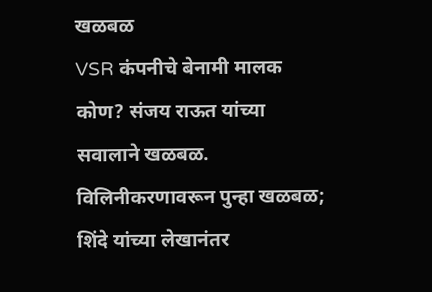खळबळ
VSR कंपनीचे बेनामी मालक कोण? संजय राऊत यांच्या सवालाने खळबळ.
विलिनीकरणावरून पुन्हा खळबळ; शिंदे यांच्या लेखानंतर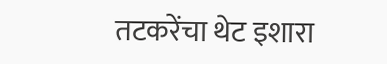तटकरेंचा थेट इशारा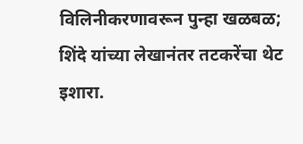विलिनीकरणावरून पुन्हा खळबळ; शिंदे यांच्या लेखानंतर तटकरेंचा थेट इशारा.